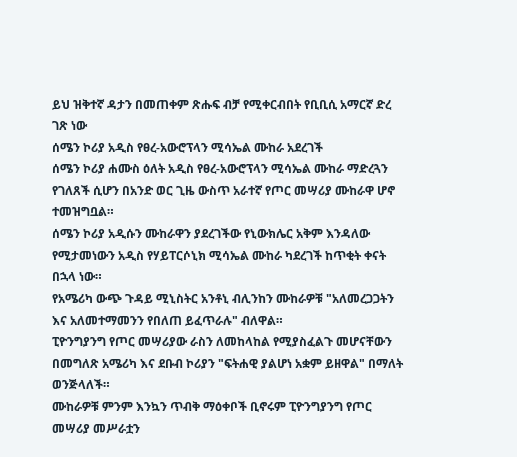ይህ ዝቅተኛ ዳታን በመጠቀም ጽሑፍ ብቻ የሚቀርብበት የቢቢሲ አማርኛ ድረ ገጽ ነው
ሰሜን ኮሪያ አዲስ የፀረ-አውሮፕላን ሚሳኤል ሙከራ አደረገች
ሰሜን ኮሪያ ሐሙስ ዕለት አዲስ የፀረ-አውሮፕላን ሚሳኤል ሙከራ ማድረጓን የገለጸች ሲሆን በአንድ ወር ጊዜ ውስጥ አራተኛ የጦር መሣሪያ ሙከራዋ ሆኖ ተመዝግቧል።
ሰሜን ኮሪያ አዲሱን ሙከራዋን ያደረገችው የኒውክሌር አቅም እንዳለው የሚታመነውን አዲስ የሃይፐርሶኒክ ሚሳኤል ሙከራ ካደረገች ከጥቂት ቀናት በኋላ ነው።
የአሜሪካ ውጭ ጉዳይ ሚኒስትር አንቶኒ ብሊንከን ሙከራዎቹ "አለመረጋጋትን እና አለመተማመንን የበለጠ ይፈጥራሉ" ብለዋል።
ፒዮንግያንግ የጦር መሣሪያው ራስን ለመከላከል የሚያስፈልጉ መሆናቸውን በመግለጽ አሜሪካ እና ደቡብ ኮሪያን "ፍትሐዊ ያልሆነ አቋም ይዘዋል" በማለት ወንጅላለች።
ሙከራዎቹ ምንም እንኳን ጥብቅ ማዕቀቦች ቢኖሩም ፒዮንግያንግ የጦር መሣሪያ መሥራቷን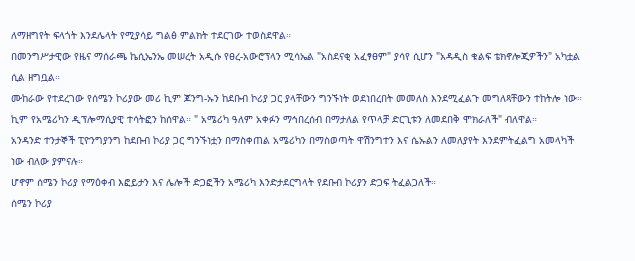ለማዘግየት ፍላጎት እንደሌላት የሚያሳይ ግልፅ ምልክት ተደርገው ተወስደዋል።
በመንግሥታዊው የዜና ማሰራጫ ኬሲኤንኤ መሠረት አዲሱ የፀረ-አውሮፕላን ሚሳኤል "አስደናቂ አፈፃፀም" ያሳየ ሲሆን "አዳዲስ ቁልፍ ቴክኖሎጂዎችን" አካቷል ሲል ዘግቧል።
ሙከራው የተደረገው የሰሜን ኮሪያው መሪ ኪም ጆንግ-ኡን ከደቡብ ኮሪያ ጋር ያላቸውን ግንኙነት ወደነበረበት መመለስ እንደሚፈልጉ መግለጻቸውን ተከትሎ ነው።
ኪም የአሜሪካን ዲፕሎማሲያዊ ተሳትፎን ከሰዋል። " አሜሪካ ዓለም አቀፉን ማኅበረሰብ በማታለል የጥላቻ ድርጊቱን ለመደበቅ ሞክራለች" ብለዋል።
አንዳንድ ተንታኞች ፒዮንግያንግ ከደቡብ ኮሪያ ጋር ግንኙነቷን በማስቀጠል አሜሪካን በማስወጣት ዋሽንግተን እና ሴኡልን ለመለያየት እንደምትፈልግ አመላካች ነው ብለው ያምናሉ።
ሆኖም ሰሜን ኮሪያ የማዕቀብ እፎይታን እና ሌሎች ድጋፎችን አሜሪካ እንድታደርግላት የደቡብ ኮሪያን ድጋፍ ትፈልጋለች።
ሰሜን ኮሪያ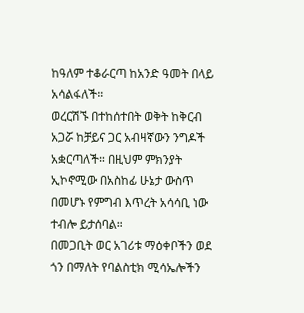ከዓለም ተቆራርጣ ከአንድ ዓመት በላይ አሳልፋለች።
ወረርሽኙ በተከሰተበት ወቅት ከቅርብ አጋሯ ከቻይና ጋር አብዛኛውን ንግዶች አቋርጣለች። በዚህም ምክንያት ኢኮኖሚው በአስከፊ ሁኔታ ውስጥ በመሆኑ የምግብ እጥረት አሳሳቢ ነው ተብሎ ይታሰባል።
በመጋቢት ወር አገሪቱ ማዕቀቦችን ወደ ጎን በማለት የባልስቲክ ሚሳኤሎችን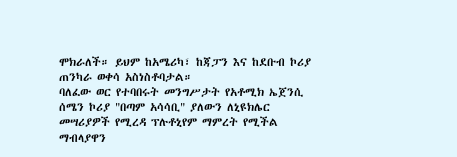ሞክራለች። ይህም ከአሜሪካ፣ ከጃፓን እና ከደቡብ ኮሪያ ጠንካራ ወቀሳ አስነስቶባታል።
ባለፈው ወር የተባበሩት መንግሥታት የአቶሚክ ኤጀንሲ ሰሜን ኮሪያ "በጣም አሳሳቢ" ያለውን ለኒዩክሌር መሣሪያዎች የሚረዳ ፕሉቶኒየም ማምረት የሚችል ማብላያዋን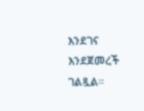እንደገና እንደጀመረች ገልጿል።